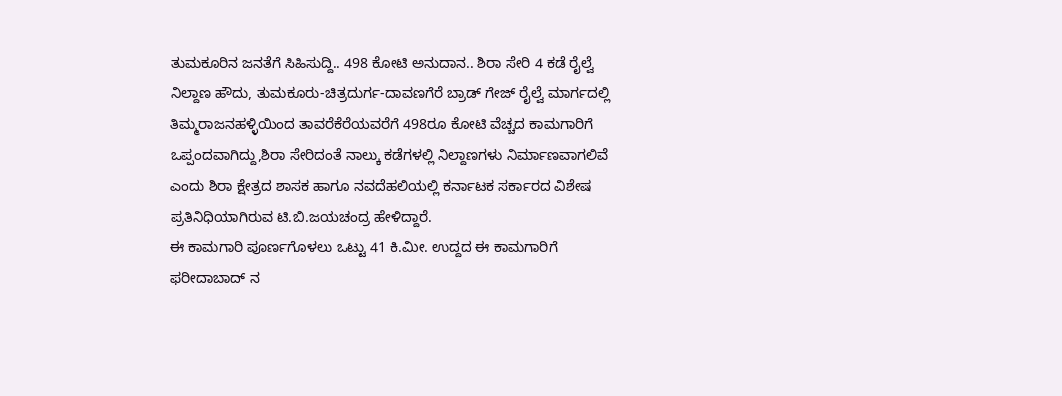ತುಮಕೂರಿನ ಜನತೆಗೆ ಸಿಹಿಸುದ್ದಿ.. 498 ಕೋಟಿ ಅನುದಾನ.. ಶಿರಾ ಸೇರಿ 4 ಕಡೆ ರೈಲ್ವೆ ನಿಲ್ದಾಣ ಹೌದು, ತುಮಕೂರು-ಚಿತ್ರದುರ್ಗ-ದಾವಣಗೆರೆ ಬ್ರಾಡ್ ಗೇಜ್ ರೈಲ್ವೆ ಮಾರ್ಗದಲ್ಲಿ ತಿಮ್ಮರಾಜನಹಳ್ಳಿಯಿಂದ ತಾವರೆಕೆರೆಯವರೆಗೆ 498ರೂ ಕೋಟಿ ವೆಚ್ಚದ ಕಾಮಗಾರಿಗೆ ಒಪ್ಪಂದವಾಗಿದ್ದು,ಶಿರಾ ಸೇರಿದಂತೆ ನಾಲ್ಕು ಕಡೆಗಳಲ್ಲಿ ನಿಲ್ದಾಣಗಳು ನಿರ್ಮಾಣವಾಗಲಿವೆ ಎಂದು ಶಿರಾ ಕ್ಷೇತ್ರದ ಶಾಸಕ ಹಾಗೂ ನವದೆಹಲಿಯಲ್ಲಿ ಕರ್ನಾಟಕ ಸರ್ಕಾರದ ವಿಶೇಷ ಪ್ರತಿನಿಧಿಯಾಗಿರುವ ಟಿ.ಬಿ.ಜಯಚಂದ್ರ ಹೇಳಿದ್ದಾರೆ.
ಈ ಕಾಮಗಾರಿ ಪೂರ್ಣಗೊಳಲು ಒಟ್ಟು 41 ಕಿ.ಮೀ. ಉದ್ದದ ಈ ಕಾಮಗಾರಿಗೆ ಫರೀದಾಬಾದ್ ನ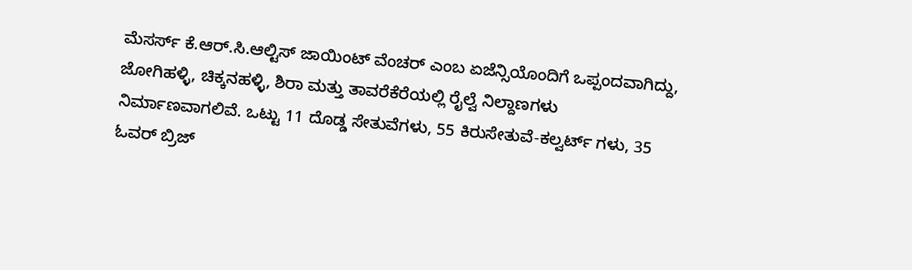ಮೆಸರ್ಸ್ ಕೆ.ಆರ್.ಸಿ.ಆಲ್ಟಿಸ್ ಜಾಯಿಂಟ್ ವೆಂಚರ್ ಎಂಬ ಏಜೆನ್ಸಿಯೊಂದಿಗೆ ಒಪ್ಪಂದವಾಗಿದ್ದು, ಜೋಗಿಹಳ್ಳಿ, ಚಿಕ್ಕನಹಳ್ಳಿ, ಶಿರಾ ಮತ್ತು ತಾವರೆಕೆರೆಯಲ್ಲಿ ರೈಲ್ವೆ ನಿಲ್ದಾಣಗಳು ನಿರ್ಮಾಣವಾಗಲಿವೆ. ಒಟ್ಟು 11 ದೊಡ್ಡ ಸೇತುವೆಗಳು, 55 ಕಿರುಸೇತುವೆ-ಕಲ್ವರ್ಟ್ ಗಳು, 35 ಓವರ್ ಬ್ರಿಜ್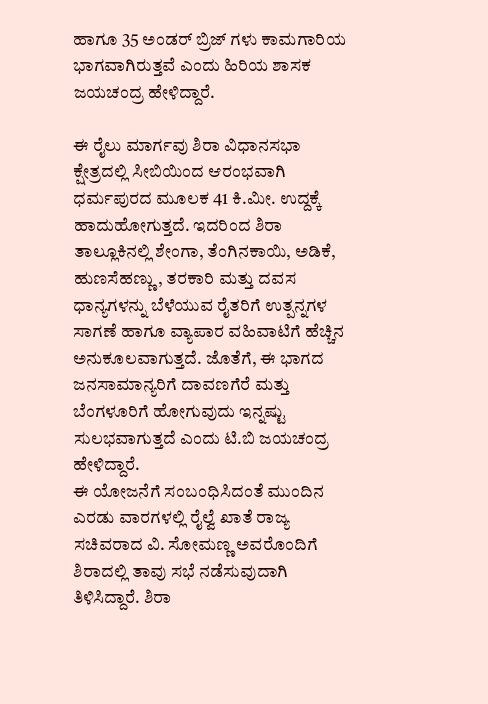ಹಾಗೂ 35 ಅಂಡರ್ ಬ್ರಿಜ್ ಗಳು ಕಾಮಗಾರಿಯ ಭಾಗವಾಗಿರುತ್ತವೆ ಎಂದು ಹಿರಿಯ ಶಾಸಕ ಜಯಚಂದ್ರ ಹೇಳಿದ್ದಾರೆ.

ಈ ರೈಲು ಮಾರ್ಗವು ಶಿರಾ ವಿಧಾನಸಭಾ ಕ್ಷೇತ್ರದಲ್ಲಿ ಸೀಬಿಯಿಂದ ಆರಂಭವಾಗಿ ಧರ್ಮಪುರದ ಮೂಲಕ 41 ಕಿ.ಮೀ. ಉದ್ದಕ್ಕೆ ಹಾದುಹೋಗುತ್ತದೆ. ಇದರಿಂದ ಶಿರಾ ತಾಲ್ಲೂಕಿನಲ್ಲಿ ಶೇಂಗಾ, ತೆಂಗಿನಕಾಯಿ, ಅಡಿಕೆ, ಹುಣಸೆಹಣ್ಣು, ತರಕಾರಿ ಮತ್ತು ದವಸ ಧಾನ್ಯಗಳನ್ನು ಬೆಳೆಯುವ ರೈತರಿಗೆ ಉತ್ಪನ್ನಗಳ ಸಾಗಣೆ ಹಾಗೂ ವ್ಯಾಪಾರ ವಹಿವಾಟಿಗೆ ಹೆಚ್ಚಿನ ಅನುಕೂಲವಾಗುತ್ತದೆ. ಜೊತೆಗೆ, ಈ ಭಾಗದ ಜನಸಾಮಾನ್ಯರಿಗೆ ದಾವಣಗೆರೆ ಮತ್ತು ಬೆಂಗಳೂರಿಗೆ ಹೋಗುವುದು ಇನ್ನಷ್ಟು ಸುಲಭವಾಗುತ್ತದೆ ಎಂದು ಟಿ.ಬಿ ಜಯಚಂದ್ರ ಹೇಳಿದ್ದಾರೆ.
ಈ ಯೋಜನೆಗೆ ಸಂಬಂಧಿಸಿದಂತೆ ಮುಂದಿನ ಎರಡು ವಾರಗಳಲ್ಲಿ ರೈಲ್ವೆ ಖಾತೆ ರಾಜ್ಯ ಸಚಿವರಾದ ವಿ. ಸೋಮಣ್ಣ ಅವರೊಂದಿಗೆ ಶಿರಾದಲ್ಲಿ ತಾವು ಸಭೆ ನಡೆಸುವುದಾಗಿ ತಿಳಿಸಿದ್ದಾರೆ. ಶಿರಾ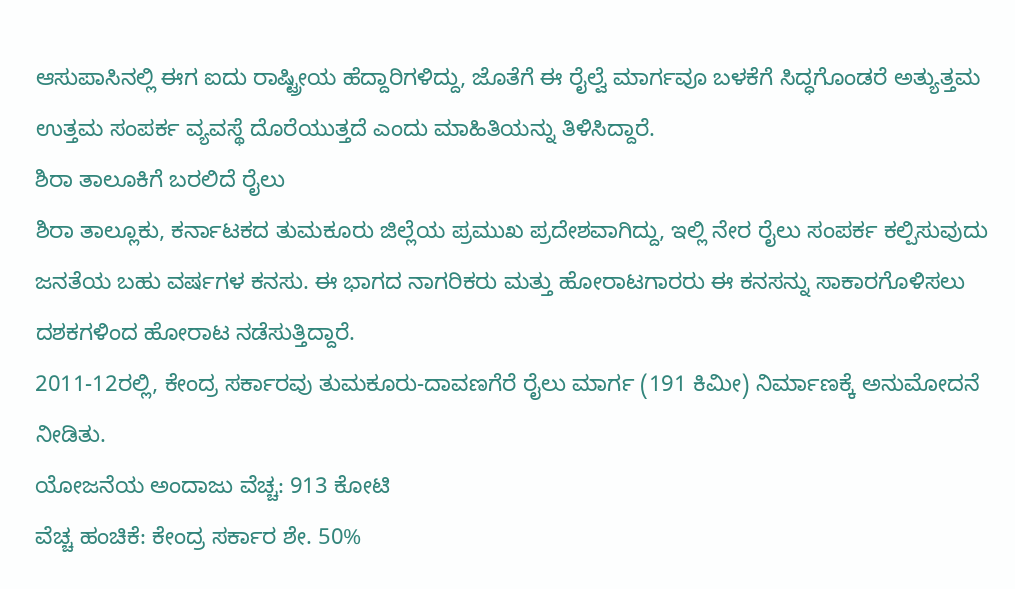ಆಸುಪಾಸಿನಲ್ಲಿ ಈಗ ಐದು ರಾಷ್ಟ್ರೀಯ ಹೆದ್ದಾರಿಗಳಿದ್ದು, ಜೊತೆಗೆ ಈ ರೈಲ್ವೆ ಮಾರ್ಗವೂ ಬಳಕೆಗೆ ಸಿದ್ಧಗೊಂಡರೆ ಅತ್ಯುತ್ತಮ ಉತ್ತಮ ಸಂಪರ್ಕ ವ್ಯವಸ್ಥೆ ದೊರೆಯುತ್ತದೆ ಎಂದು ಮಾಹಿತಿಯನ್ನು ತಿಳಿಸಿದ್ದಾರೆ.
ಶಿರಾ ತಾಲೂಕಿಗೆ ಬರಲಿದೆ ರೈಲು
ಶಿರಾ ತಾಲ್ಲೂಕು, ಕರ್ನಾಟಕದ ತುಮಕೂರು ಜಿಲ್ಲೆಯ ಪ್ರಮುಖ ಪ್ರದೇಶವಾಗಿದ್ದು, ಇಲ್ಲಿ ನೇರ ರೈಲು ಸಂಪರ್ಕ ಕಲ್ಪಿಸುವುದು ಜನತೆಯ ಬಹು ವರ್ಷಗಳ ಕನಸು. ಈ ಭಾಗದ ನಾಗರಿಕರು ಮತ್ತು ಹೋರಾಟಗಾರರು ಈ ಕನಸನ್ನು ಸಾಕಾರಗೊಳಿಸಲು ದಶಕಗಳಿಂದ ಹೋರಾಟ ನಡೆಸುತ್ತಿದ್ದಾರೆ.
2011-12ರಲ್ಲಿ, ಕೇಂದ್ರ ಸರ್ಕಾರವು ತುಮಕೂರು-ದಾವಣಗೆರೆ ರೈಲು ಮಾರ್ಗ (191 ಕಿಮೀ) ನಿರ್ಮಾಣಕ್ಕೆ ಅನುಮೋದನೆ ನೀಡಿತು.
ಯೋಜನೆಯ ಅಂದಾಜು ವೆಚ್ಚ: 913 ಕೋಟಿ
ವೆಚ್ಚ ಹಂಚಿಕೆ: ಕೇಂದ್ರ ಸರ್ಕಾರ ಶೇ. 50%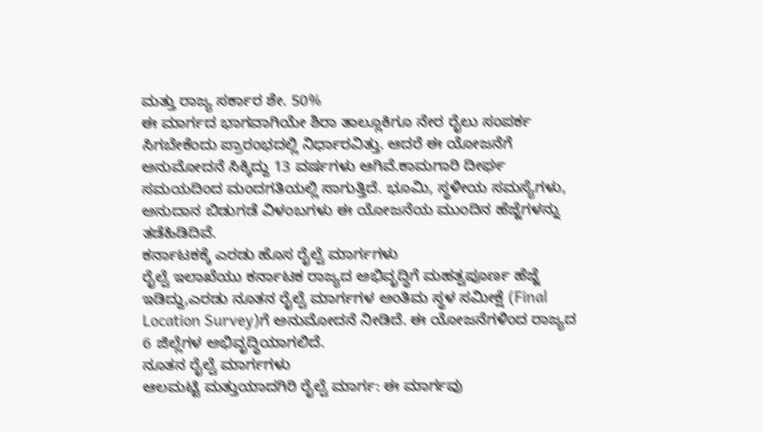ಮತ್ತು ರಾಜ್ಯ ಸರ್ಕಾರ ಶೇ. 50%
ಈ ಮಾರ್ಗದ ಭಾಗವಾಗಿಯೇ ಶಿರಾ ತಾಲ್ಲೂಕಿಗೂ ನೇರ ರೈಲು ಸಂಪರ್ಕ ಸಿಗಬೇಕೆಂದು ಪ್ರಾರಂಭದಲ್ಲಿ ನಿರ್ಧಾರವಿತ್ತು. ಆದರೆ ಈ ಯೋಜನೆಗೆ ಅನುಮೋದನೆ ಸಿಕ್ಕಿದ್ದು 13 ವರ್ಷಗಳು ಆಗಿವೆ.ಕಾಮಗಾರಿ ದೀರ್ಘ ಸಮಯದಿಂದ ಮಂದಗತಿಯಲ್ಲಿ ಸಾಗುತ್ತಿದೆ. ಭೂಮಿ, ಸ್ಥಳೀಯ ಸಮಸ್ಯೆಗಳು, ಅನುದಾನ ಬಿಡುಗಡೆ ವಿಳಂಬಗಳು ಈ ಯೋಜನೆಯ ಮುಂದಿನ ಹೆಜ್ಜೆಗಳನ್ನು ತಡೆಹಿಡಿದಿವೆ.
ಕರ್ನಾಟಕಕ್ಕೆ ಎರಡು ಹೊಸ ರೈಲ್ವೆ ಮಾರ್ಗಗಳು
ರೈಲ್ವೆ ಇಲಾಖೆಯು ಕರ್ನಾಟಕ ರಾಜ್ಯದ ಅಭಿವೃದ್ಧಿಗೆ ಮಹತ್ವಪೂರ್ಣ ಹೆಜ್ಜೆ ಇಡಿದ್ದು,ಎರಡು ನೂತನ ರೈಲ್ವೆ ಮಾರ್ಗಗಳ ಅಂತಿಮ ಸ್ಥಳ ಸಮೀಕ್ಷೆ (Final Location Survey)ಗೆ ಅನುಮೋದನೆ ನೀಡಿದೆ. ಈ ಯೋಜನೆಗಳಿಂದ ರಾಜ್ಯದ 6 ಜಿಲ್ಲೆಗಳ ಅಭಿವೃದ್ಧಿಯಾಗಲಿದೆ.
ನೂತನ ರೈಲ್ವೆ ಮಾರ್ಗಗಳು
ಆಲಮಟ್ಟಿ ಮತ್ತುಯಾದಗಿರಿ ರೈಲ್ವೆ ಮಾರ್ಗ: ಈ ಮಾರ್ಗವು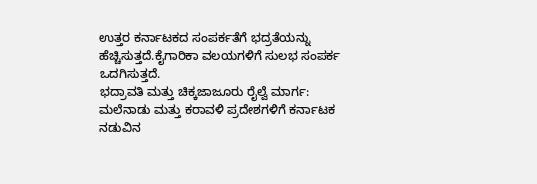ಉತ್ತರ ಕರ್ನಾಟಕದ ಸಂಪರ್ಕತೆಗೆ ಭದ್ರತೆಯನ್ನು ಹೆಚ್ಚಿಸುತ್ತದೆ.ಕೈಗಾರಿಕಾ ವಲಯಗಳಿಗೆ ಸುಲಭ ಸಂಪರ್ಕ ಒದಗಿಸುತ್ತದೆ.
ಭದ್ರಾವತಿ ಮತ್ತು ಚಿಕ್ಕಜಾಜೂರು ರೈಲ್ವೆ ಮಾರ್ಗ: ಮಲೆನಾಡು ಮತ್ತು ಕರಾವಳಿ ಪ್ರದೇಶಗಳಿಗೆ ಕರ್ನಾಟಕ ನಡುವಿನ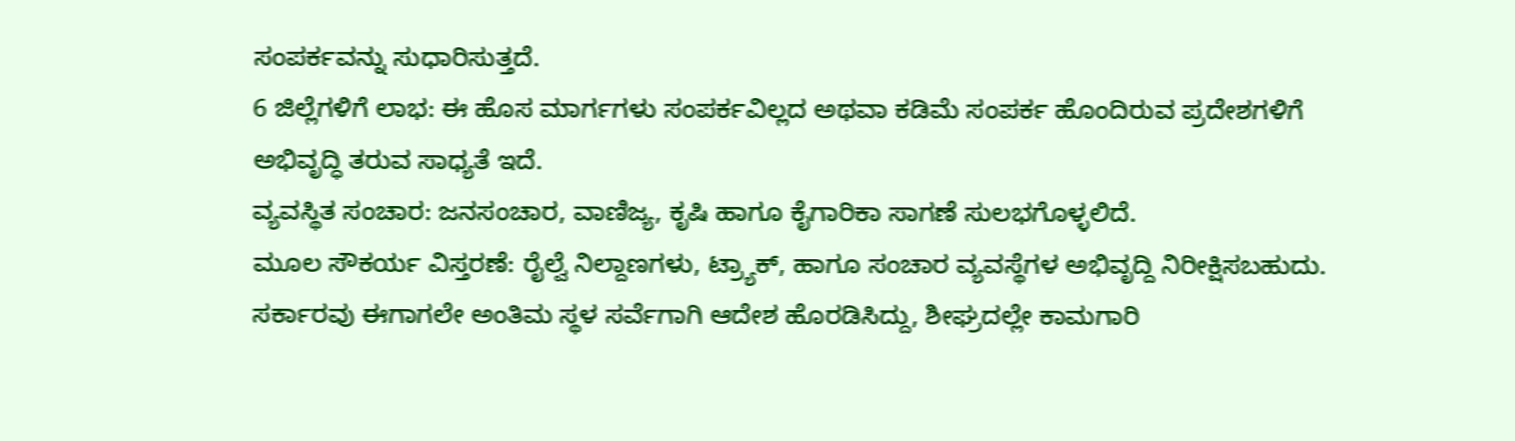ಸಂಪರ್ಕವನ್ನು ಸುಧಾರಿಸುತ್ತದೆ.
6 ಜಿಲ್ಲೆಗಳಿಗೆ ಲಾಭ: ಈ ಹೊಸ ಮಾರ್ಗಗಳು ಸಂಪರ್ಕವಿಲ್ಲದ ಅಥವಾ ಕಡಿಮೆ ಸಂಪರ್ಕ ಹೊಂದಿರುವ ಪ್ರದೇಶಗಳಿಗೆ ಅಭಿವೃದ್ಧಿ ತರುವ ಸಾಧ್ಯತೆ ಇದೆ.
ವ್ಯವಸ್ಥಿತ ಸಂಚಾರ: ಜನಸಂಚಾರ, ವಾಣಿಜ್ಯ, ಕೃಷಿ ಹಾಗೂ ಕೈಗಾರಿಕಾ ಸಾಗಣೆ ಸುಲಭಗೊಳ್ಳಲಿದೆ.
ಮೂಲ ಸೌಕರ್ಯ ವಿಸ್ತರಣೆ: ರೈಲ್ವೆ ನಿಲ್ದಾಣಗಳು, ಟ್ರ್ಯಾಕ್, ಹಾಗೂ ಸಂಚಾರ ವ್ಯವಸ್ಥೆಗಳ ಅಭಿವೃದ್ದಿ ನಿರೀಕ್ಷಿಸಬಹುದು.
ಸರ್ಕಾರವು ಈಗಾಗಲೇ ಅಂತಿಮ ಸ್ಥಳ ಸರ್ವೆಗಾಗಿ ಆದೇಶ ಹೊರಡಿಸಿದ್ದು, ಶೀಘ್ರದಲ್ಲೇ ಕಾಮಗಾರಿ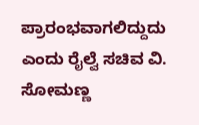ಪ್ರಾರಂಭವಾಗಲಿದ್ದುದು ಎಂದು ರೈಲ್ವೆ ಸಚಿವ ವಿ. ಸೋಮಣ್ಣ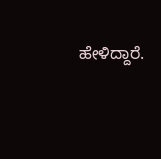ಹೇಳಿದ್ದಾರೆ.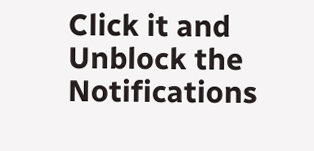Click it and Unblock the Notifications